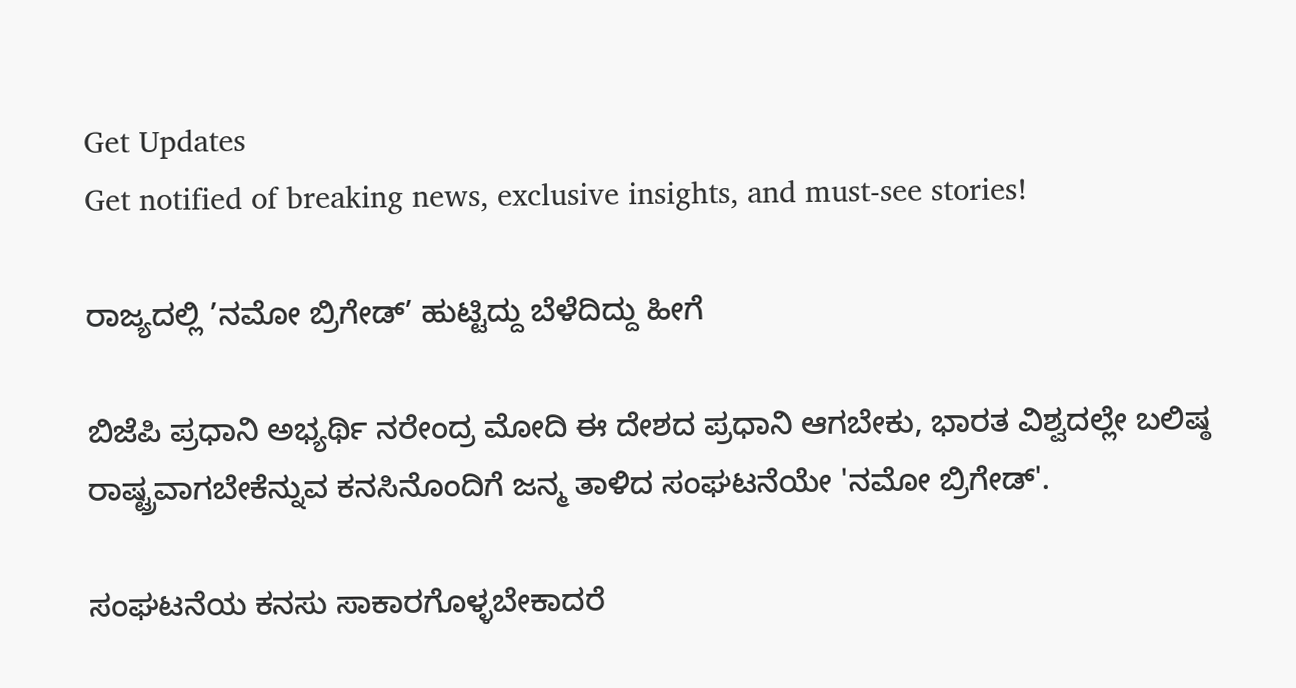Get Updates
Get notified of breaking news, exclusive insights, and must-see stories!

ರಾಜ್ಯದಲ್ಲಿ ’ನಮೋ ಬ್ರಿಗೇಡ್’ ಹುಟ್ಟಿದ್ದು ಬೆಳೆದಿದ್ದು ಹೀಗೆ

ಬಿಜೆಪಿ ಪ್ರಧಾನಿ ಅಭ್ಯರ್ಥಿ ನರೇಂದ್ರ ಮೋದಿ ಈ ದೇಶದ ಪ್ರಧಾನಿ ಆಗಬೇಕು, ಭಾರತ ವಿಶ್ವದಲ್ಲೇ ಬಲಿಷ್ಠ ರಾಷ್ಟ್ರವಾಗಬೇಕೆನ್ನುವ ಕನಸಿನೊಂದಿಗೆ ಜನ್ಮ ತಾಳಿದ ಸಂಘಟನೆಯೇ 'ನಮೋ ಬ್ರಿಗೇಡ್'.

ಸಂಘಟನೆಯ ಕನಸು ಸಾಕಾರಗೊಳ್ಳಬೇಕಾದರೆ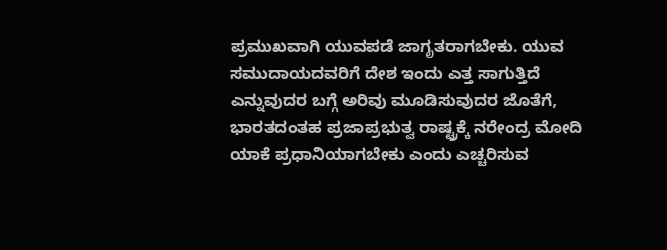ಪ್ರಮುಖವಾಗಿ ಯುವಪಡೆ ಜಾಗೃತರಾಗಬೇಕು. ಯುವ ಸಮುದಾಯದವರಿಗೆ ದೇಶ ಇಂದು ಎತ್ತ ಸಾಗುತ್ತಿದೆ ಎನ್ನುವುದರ ಬಗ್ಗೆ ಅರಿವು ಮೂಡಿಸುವುದರ ಜೊತೆಗೆ, ಭಾರತದಂತಹ ಪ್ರಜಾಪ್ರಭುತ್ವ ರಾಷ್ಟ್ರಕ್ಕೆ ನರೇಂದ್ರ ಮೋದಿ ಯಾಕೆ ಪ್ರಧಾನಿಯಾಗಬೇಕು ಎಂದು ಎಚ್ಚರಿಸುವ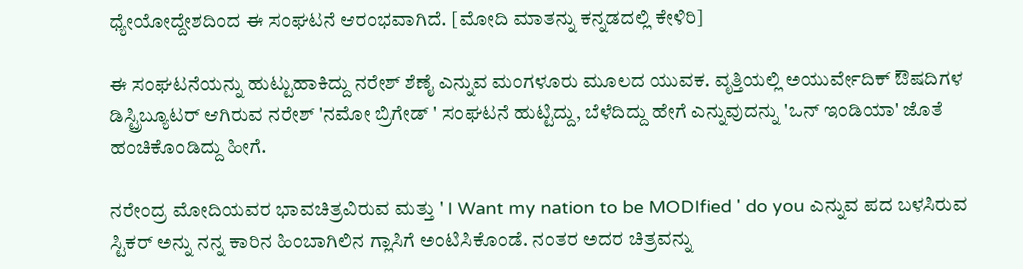ಧ್ಯೇಯೋದ್ದೇಶದಿಂದ ಈ ಸಂಘಟನೆ ಆರಂಭವಾಗಿದೆ. [ಮೋದಿ ಮಾತನ್ನು ಕನ್ನಡದಲ್ಲಿ ಕೇಳಿರಿ]

ಈ ಸಂಘಟನೆಯನ್ನು ಹುಟ್ಟುಹಾಕಿದ್ದು ನರೇಶ್ ಶೆಣೈ ಎನ್ನುವ ಮಂಗಳೂರು ಮೂಲದ ಯುವಕ. ವೃತ್ತಿಯಲ್ಲಿ ಅಯುರ್ವೇದಿಕ್ ಔಷದಿಗಳ ಡಿಸ್ಟ್ರಿಬ್ಯೂಟರ್ ಆಗಿರುವ ನರೇಶ್ 'ನಮೋ ಬ್ರಿಗೇಡ್ ' ಸಂಘಟನೆ ಹುಟ್ಟಿದ್ದು, ಬೆಳೆದಿದ್ದು ಹೇಗೆ ಎನ್ನುವುದನ್ನು 'ಒನ್ ಇಂಡಿಯಾ' ಜೊತೆ ಹಂಚಿಕೊಂಡಿದ್ದು ಹೀಗೆ.

ನರೇಂದ್ರ ಮೋದಿಯವರ ಭಾವಚಿತ್ರವಿರುವ ಮತ್ತು ' I Want my nation to be MODIfied ' do you ಎನ್ನುವ ಪದ ಬಳಸಿರುವ ಸ್ಟಿಕರ್ ಅನ್ನು ನನ್ನ ಕಾರಿನ ಹಿಂಬಾಗಿಲಿನ ಗ್ಲಾಸಿಗೆ ಅಂಟಿಸಿಕೊಂಡೆ. ನಂತರ ಅದರ ಚಿತ್ರವನ್ನು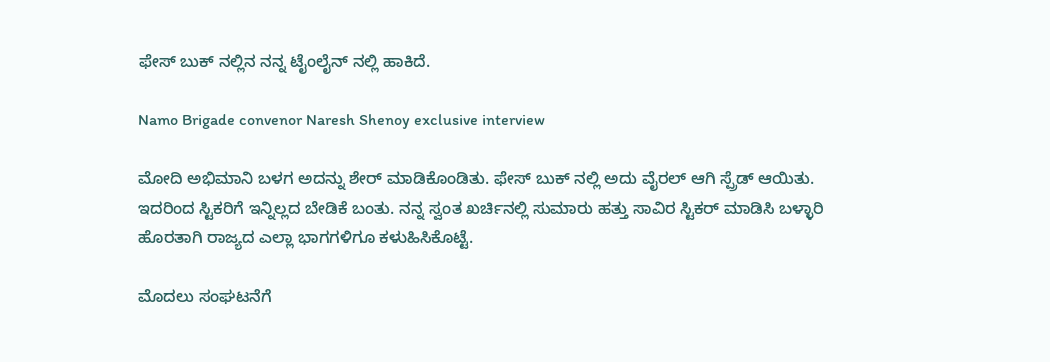ಫೇಸ್ ಬುಕ್ ನಲ್ಲಿನ ನನ್ನ ಟೈಂಲೈನ್ ನಲ್ಲಿ ಹಾಕಿದೆ.

Namo Brigade convenor Naresh Shenoy exclusive interview

ಮೋದಿ ಅಭಿಮಾನಿ ಬಳಗ ಅದನ್ನು ಶೇರ್ ಮಾಡಿಕೊಂಡಿತು. ಫೇಸ್ ಬುಕ್ ನಲ್ಲಿ ಅದು ವೈರಲ್ ಆಗಿ ಸ್ಪ್ರೆಡ್ ಆಯಿತು. ಇದರಿಂದ ಸ್ಟಿಕರಿಗೆ ಇನ್ನಿಲ್ಲದ ಬೇಡಿಕೆ ಬಂತು. ನನ್ನ ಸ್ವಂತ ಖರ್ಚಿನಲ್ಲಿ ಸುಮಾರು ಹತ್ತು ಸಾವಿರ ಸ್ಟಿಕರ್ ಮಾಡಿಸಿ ಬಳ್ಳಾರಿ ಹೊರತಾಗಿ ರಾಜ್ಯದ ಎಲ್ಲಾ ಭಾಗಗಳಿಗೂ ಕಳುಹಿಸಿಕೊಟ್ಟೆ.

ಮೊದಲು ಸಂಘಟನೆಗೆ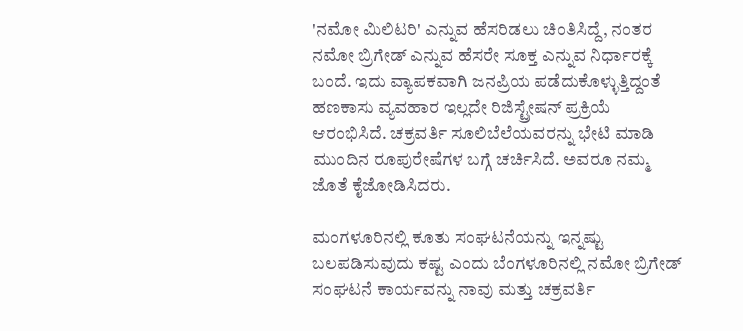'ನಮೋ ಮಿಲಿಟರಿ' ಎನ್ನುವ ಹೆಸರಿಡಲು ಚಿಂತಿಸಿದ್ದೆ, ನಂತರ ನಮೋ ಬ್ರಿಗೇಡ್ ಎನ್ನುವ ಹೆಸರೇ ಸೂಕ್ತ ಎನ್ನುವ ನಿರ್ಧಾರಕ್ಕೆ ಬಂದೆ. ಇದು ವ್ಯಾಪಕವಾಗಿ ಜನಪ್ರಿಯ ಪಡೆದುಕೊಳ್ಳುತ್ತಿದ್ದಂತೆ ಹಣಕಾಸು ವ್ಯವಹಾರ ಇಲ್ಲದೇ ರಿಜಿಸ್ಟ್ರೇಷನ್ ಪ್ರಕ್ರಿಯೆ ಆರಂಭಿಸಿದೆ. ಚಕ್ರವರ್ತಿ ಸೂಲಿಬೆಲೆಯವರನ್ನು ಭೇಟಿ ಮಾಡಿ ಮುಂದಿನ ರೂಪುರೇಷೆಗಳ ಬಗ್ಗೆ ಚರ್ಚಿಸಿದೆ. ಅವರೂ ನಮ್ಮ ಜೊತೆ ಕೈಜೋಡಿಸಿದರು.

ಮಂಗಳೂರಿನಲ್ಲಿ ಕೂತು ಸಂಘಟನೆಯನ್ನು ಇನ್ನಷ್ಟು ಬಲಪಡಿಸುವುದು ಕಷ್ಟ ಎಂದು ಬೆಂಗಳೂರಿನಲ್ಲಿ ನಮೋ ಬ್ರಿಗೇಡ್ ಸಂಘಟನೆ ಕಾರ್ಯವನ್ನು ನಾವು ಮತ್ತು ಚಕ್ರವರ್ತಿ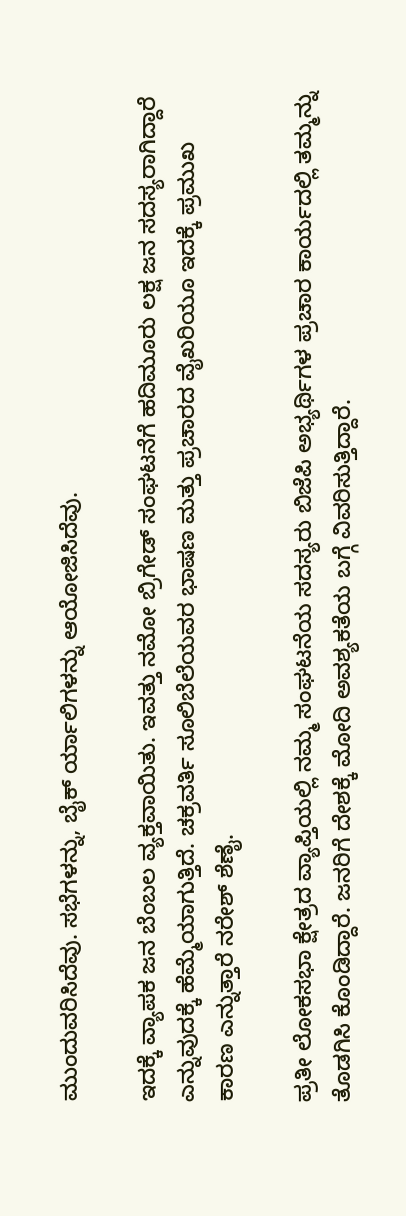ಮುಂದುವರಿಸಿದೆವು. ಸಭೆಗಳನ್ನು, ಬೈಕ್ ರ್ಯಾಲಿಗಳನ್ನು ಆಯೋಜಿಸಿದೆವು.

ಇದಕ್ಕೆ ವ್ಯಾಪಕ ಜನ ಬೆಂಬಲ ವ್ಯಕ್ತವಾಯಿತು. ಇವತ್ತು ನಮೋ ಬ್ರಿಗೇಡ್ ಸಂಘಟನೆಗೆ ಹದಿಮೂರು ಲಕ್ಷ ಜನ ಸದಸ್ಯರಾಗಿದ್ದಾರೆ ಎನ್ನುವುದಕ್ಕೆ ಹೆಮ್ಮೆಯಾಗುತ್ತಿದೆ. ಚಕ್ರವರ್ತಿ ಸೂಲಿಬೆಲೆಯವರ ಭಾಷಣ ಮತ್ತು ಪ್ರಚಾರದ ವೈಖರಿಯೂ ಇದಕ್ಕೆ ಪ್ರಮುಖ ಕಾರಣ ಎನ್ನುತ್ತಾರೆ ನರೇಶ್ ಶೆಣೈ.

ಪ್ರತೀ ಲೋಕಸಭಾ ಕ್ಷೇತ್ರದ ವ್ಯಾಪ್ತಿಯಲ್ಲಿ ನಮ್ಮ ಸಂಘಟನೆಯ ಸದಸ್ಯರು ಬಿಜೆಪಿ ಅಭ್ಯರ್ಥಿಗಳ ಪ್ರಚಾರ ಕಾರ್ಯದಲ್ಲಿ ತಮ್ಮನ್ನು ತೊಡಗಿಸಿ ಕೊಂಡಿದ್ದಾರೆ. ಜನರಿಗೆ ದೇಶಕ್ಕೆ ಮೋದಿ ಅವಶ್ಯಕತೆಯ ಬಗ್ಗೆ ವಿವರಿಸುತ್ತಿದ್ದಾರೆ.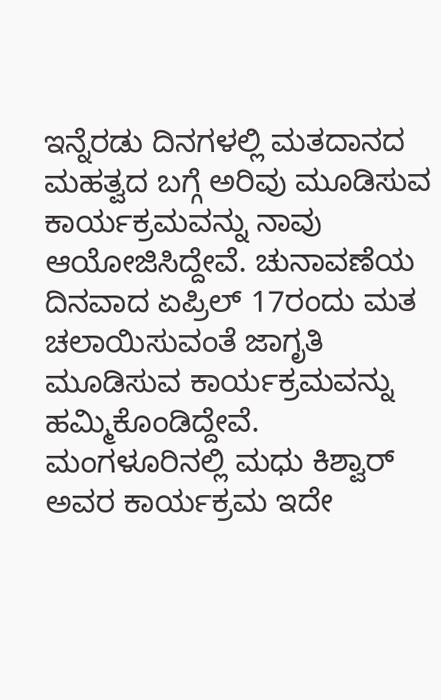ಇನ್ನೆರಡು ದಿನಗಳಲ್ಲಿ ಮತದಾನದ ಮಹತ್ವದ ಬಗ್ಗೆ ಅರಿವು ಮೂಡಿಸುವ ಕಾರ್ಯಕ್ರಮವನ್ನು ನಾವು ಆಯೋಜಿಸಿದ್ದೇವೆ. ಚುನಾವಣೆಯ ದಿನವಾದ ಏಪ್ರಿಲ್ 17ರಂದು ಮತ ಚಲಾಯಿಸುವಂತೆ ಜಾಗೃತಿ ಮೂಡಿಸುವ ಕಾರ್ಯಕ್ರಮವನ್ನು ಹಮ್ಮಿಕೊಂಡಿದ್ದೇವೆ. ಮಂಗಳೂರಿನಲ್ಲಿ ಮಧು ಕಿಶ್ವಾರ್ ಅವರ ಕಾರ್ಯಕ್ರಮ ಇದೇ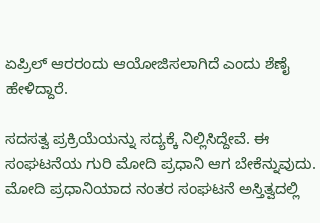ಏಪ್ರಿಲ್ ಆರರಂದು ಆಯೋಜಿಸಲಾಗಿದೆ ಎಂದು ಶೆಣೈ ಹೇಳಿದ್ದಾರೆ.

ಸದಸತ್ವ ಪ್ರಕ್ರಿಯೆಯನ್ನು ಸದ್ಯಕ್ಕೆ ನಿಲ್ಲಿಸಿದ್ದೇವೆ. ಈ ಸಂಘಟನೆಯ ಗುರಿ ಮೋದಿ ಪ್ರಧಾನಿ ಆಗ ಬೇಕೆನ್ನುವುದು. ಮೋದಿ ಪ್ರಧಾನಿಯಾದ ನಂತರ ಸಂಘಟನೆ ಅಸ್ತಿತ್ವದಲ್ಲಿ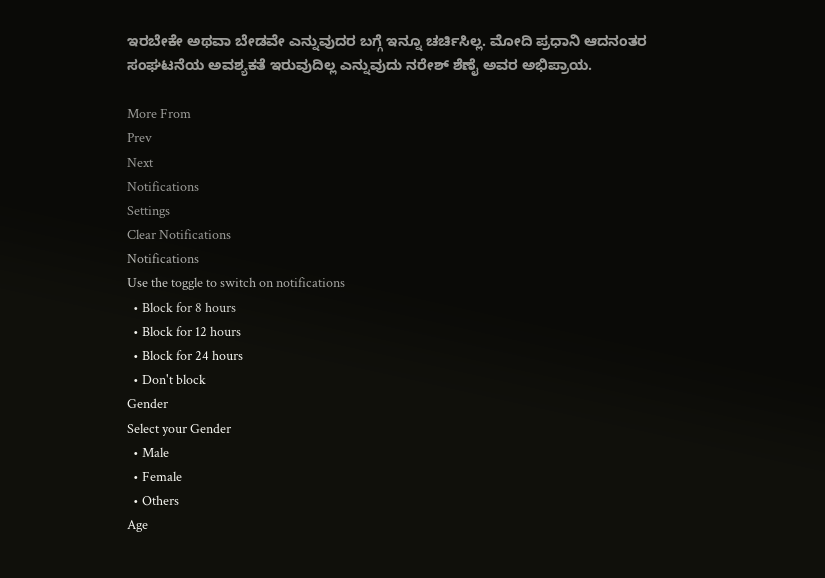ಇರಬೇಕೇ ಅಥವಾ ಬೇಡವೇ ಎನ್ನುವುದರ ಬಗ್ಗೆ ಇನ್ನೂ ಚರ್ಚಿಸಿಲ್ಲ. ಮೋದಿ ಪ್ರಧಾನಿ ಆದನಂತರ ಸಂಘಟನೆಯ ಅವಶ್ಯಕತೆ ಇರುವುದಿಲ್ಲ ಎನ್ನುವುದು ನರೇಶ್ ಶೆಣೈ ಅವರ ಅಭಿಪ್ರಾಯ.

More From
Prev
Next
Notifications
Settings
Clear Notifications
Notifications
Use the toggle to switch on notifications
  • Block for 8 hours
  • Block for 12 hours
  • Block for 24 hours
  • Don't block
Gender
Select your Gender
  • Male
  • Female
  • Others
Age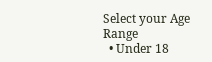Select your Age Range
  • Under 18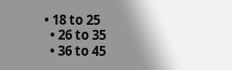• 18 to 25
  • 26 to 35
  • 36 to 45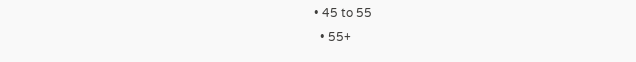• 45 to 55
  • 55+